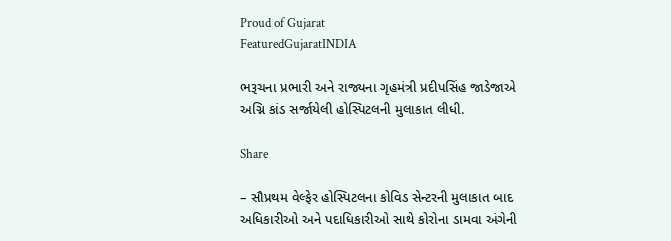Proud of Gujarat
FeaturedGujaratINDIA

ભરૂચના પ્રભારી અને રાજ્યના ગૃહમંત્રી પ્રદીપસિંહ જાડેજાએ અગ્નિ કાંડ સર્જાયેલી હોસ્પિટલની મુલાકાત લીધી.

Share

– સૌપ્રથમ વેલ્ફેર હોસ્પિટલના કોવિડ સેન્ટરની મુલાકાત બાદ અધિકારીઓ અને પદાધિકારીઓ સાથે કોરોના ડામવા અંગેની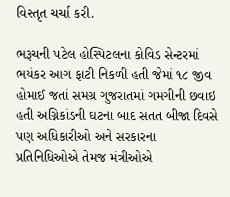વિસ્તૃત ચર્ચા કરી.

ભરૂચની પટેલ હોસ્પિટલના કોવિડ સેન્ટરમાં ભયંકર આગ ફાટી નિકળી હતી જેમાં ૧૮ જીવ હોમાઈ જતાં સમગ્ર ગુજરાતમાં ગમગીની છવાઇ હતી અગ્નિકાંડની ઘટના બાદ સતત બીજા દિવસે પણ અધિકારીઓ અને સરકારના પ્રતિનિધિઓએ તેમજ મંત્રીઓએ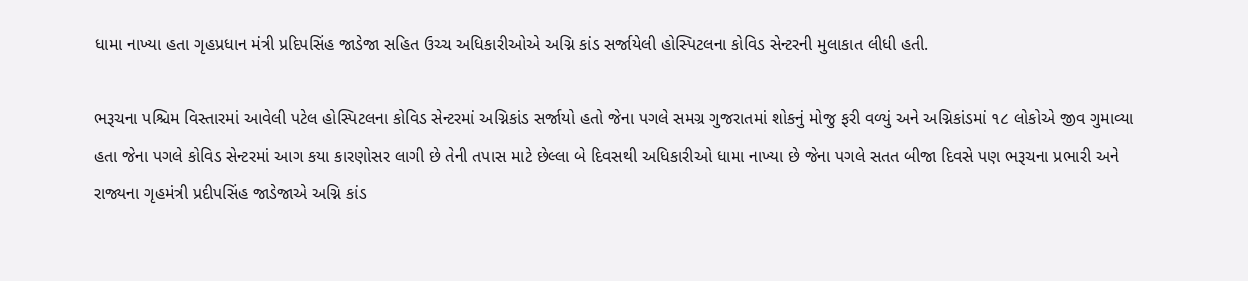ધામા નાખ્યા હતા ગૃહપ્રધાન મંત્રી પ્રદિપસિંહ જાડેજા સહિત ઉચ્ચ અધિકારીઓએ અગ્નિ કાંડ સર્જાયેલી હોસ્પિટલના કોવિડ સેન્ટરની મુલાકાત લીધી હતી.

ભરૂચના પશ્ચિમ વિસ્તારમાં આવેલી પટેલ હોસ્પિટલના કોવિડ સેન્ટરમાં અગ્નિકાંડ સર્જાયો હતો જેના પગલે સમગ્ર ગુજરાતમાં શોકનું મોજુ ફરી વળ્યું અને અગ્નિકાંડમાં ૧૮ લોકોએ જીવ ગુમાવ્યા હતા જેના પગલે કોવિડ સેન્ટરમાં આગ કયા કારણોસર લાગી છે તેની તપાસ માટે છેલ્લા બે દિવસથી અધિકારીઓ ધામા નાખ્યા છે જેના પગલે સતત બીજા દિવસે પણ ભરૂચના પ્રભારી અને રાજ્યના ગૃહમંત્રી પ્રદીપસિંહ જાડેજાએ અગ્નિ કાંડ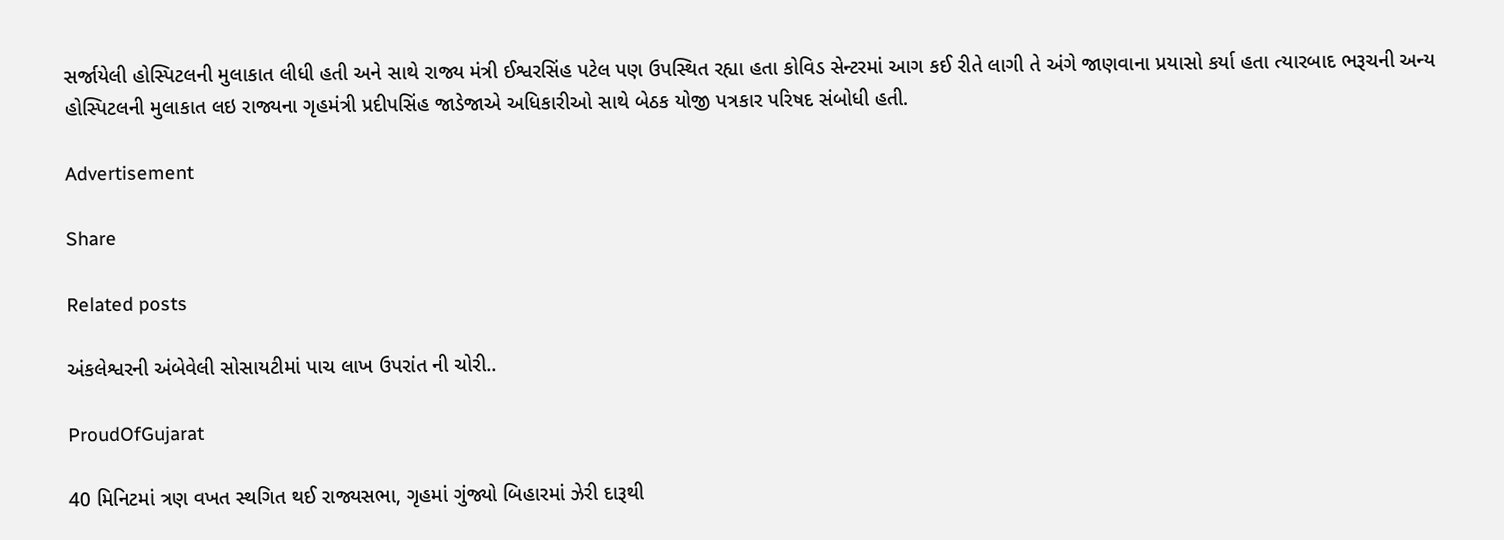સર્જાયેલી હોસ્પિટલની મુલાકાત લીધી હતી અને સાથે રાજ્ય મંત્રી ઈશ્વરસિંહ પટેલ પણ ઉપસ્થિત રહ્યા હતા કોવિડ સેન્ટરમાં આગ કઈ રીતે લાગી તે અંગે જાણવાના પ્રયાસો કર્યા હતા ત્યારબાદ ભરૂચની અન્ય હોસ્પિટલની મુલાકાત લઇ રાજ્યના ગૃહમંત્રી પ્રદીપસિંહ જાડેજાએ અધિકારીઓ સાથે બેઠક યોજી પત્રકાર પરિષદ સંબોધી હતી.

Advertisement

Share

Related posts

અંકલેશ્વરની અંબેવેલી સોસાયટીમાં પાચ લાખ ઉપરાંત ની ચોરી..

ProudOfGujarat

40 મિનિટમાં ત્રણ વખત સ્થગિત થઈ રાજ્યસભા, ગૃહમાં ગુંજ્યો બિહારમાં ઝેરી દારૂથી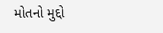મોતનો મુદ્દો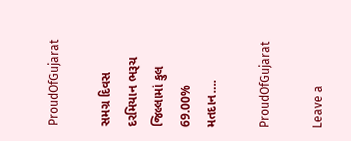ProudOfGujarat

સમગ્ર દિવસ દરમિયાન ભરૂચ જિલ્લામાં કુલ 69.00% મતદાન….

ProudOfGujarat

Leave a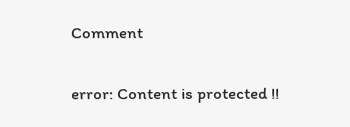Comment

error: Content is protected !!